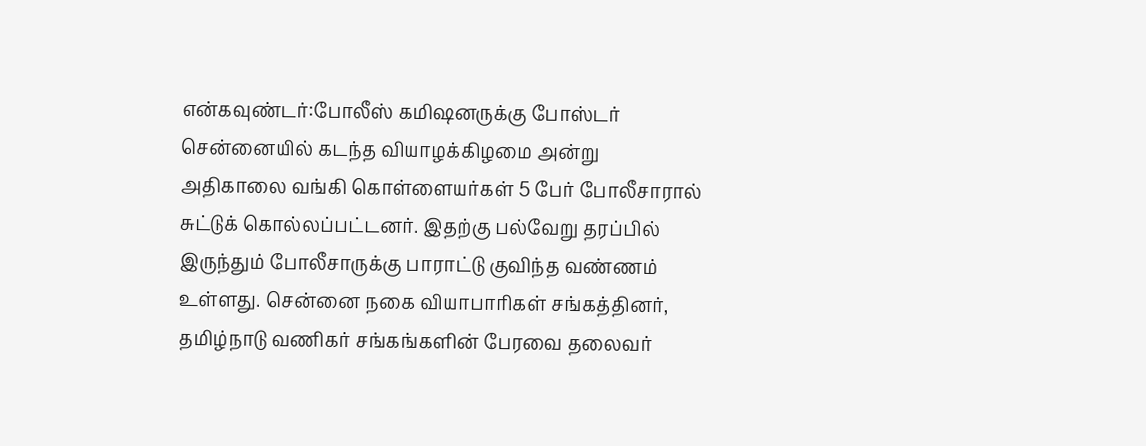என்கவுண்டர்:போலீஸ் கமிஷனருக்கு போஸ்டர்
சென்னையில் கடந்த வியாழக்கிழமை அன்று அதிகாலை வங்கி கொள்ளையர்கள் 5 பேர் போலீசாரால் சுட்டுக் கொல்லப்பட்டனர். இதற்கு பல்வேறு தரப்பில் இருந்தும் போலீசாருக்கு பாராட்டு குவிந்த வண்ணம் உள்ளது. சென்னை நகை வியாபாரிகள் சங்கத்தினர், தமிழ்நாடு வணிகர் சங்கங்களின் பேரவை தலைவர்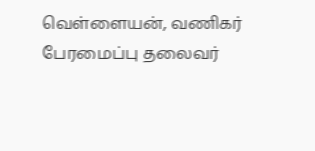வெள்ளையன், வணிகர் பேரமைப்பு தலைவர்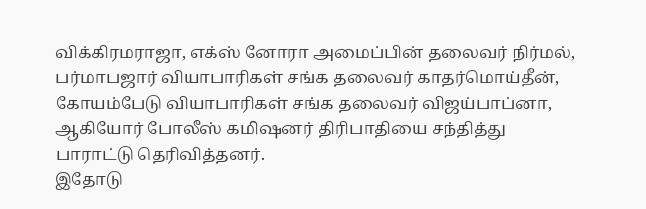விக்கிரமராஜா, எக்ஸ் னோரா அமைப்பின் தலைவர் நிர்மல், பர்மாபஜார் வியாபாரிகள் சங்க தலைவர் காதர்மொய்தீன், கோயம்பேடு வியாபாரிகள் சங்க தலைவர் விஜய்பாப்னா, ஆகியோர் போலீஸ் கமிஷனர் திரிபாதியை சந்தித்து பாராட்டு தெரிவித்தனர்.
இதோடு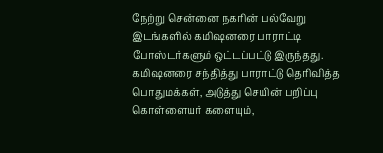நேற்று சென்னை நகரின் பல்வேறு இடங்களில் கமிஷனரை பாராட்டி போஸ்டர்களும் ஒட்டப்பட்டு இருந்தது. கமிஷனரை சந்தித்து பாராட்டு தெரிவித்த பொதுமக்கள், அடுத்து செயின் பறிப்பு கொள்ளையர் களையும்,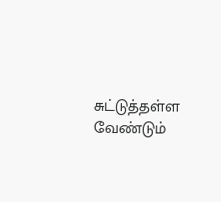சுட்டுத்தள்ள வேண்டும்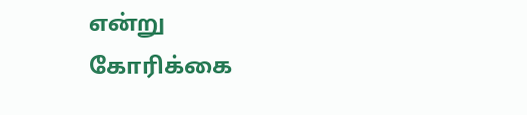என்று கோரிக்கை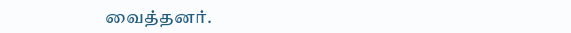வைத்தனர்.